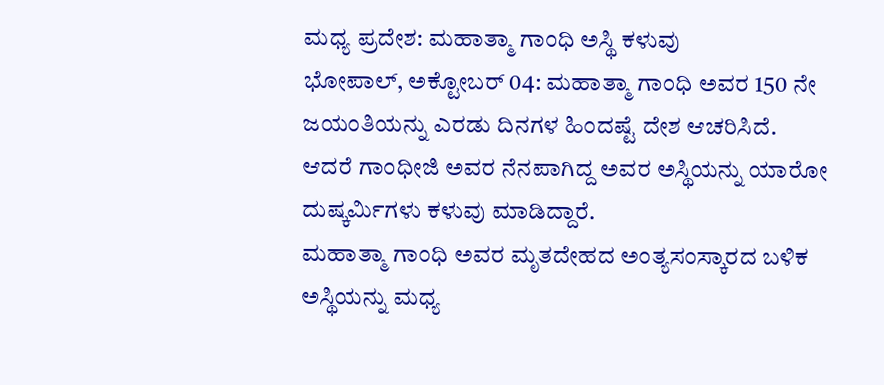ಮಧ್ಯ ಪ್ರದೇಶ: ಮಹಾತ್ಮಾ ಗಾಂಧಿ ಅಸ್ಥಿ ಕಳುವು
ಭೋಪಾಲ್, ಅಕ್ಟೋಬರ್ 04: ಮಹಾತ್ಮಾ ಗಾಂಧಿ ಅವರ 150 ನೇ ಜಯಂತಿಯನ್ನು ಎರಡು ದಿನಗಳ ಹಿಂದಷ್ಟೆ ದೇಶ ಆಚರಿಸಿದೆ. ಆದರೆ ಗಾಂಧೀಜಿ ಅವರ ನೆನಪಾಗಿದ್ದ ಅವರ ಅಸ್ಥಿಯನ್ನು ಯಾರೋ ದುಷ್ಕರ್ಮಿಗಳು ಕಳುವು ಮಾಡಿದ್ದಾರೆ.
ಮಹಾತ್ಮಾ ಗಾಂಧಿ ಅವರ ಮೃತದೇಹದ ಅಂತ್ಯಸಂಸ್ಕಾರದ ಬಳಿಕ ಅಸ್ಥಿಯನ್ನು ಮಧ್ಯ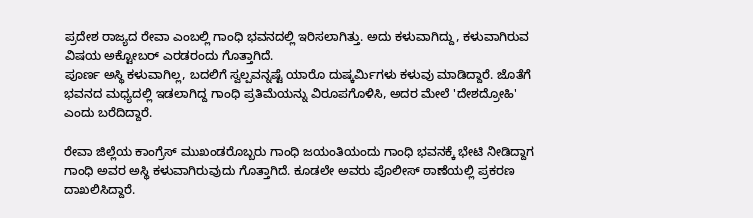ಪ್ರದೇಶ ರಾಜ್ಯದ ರೇವಾ ಎಂಬಲ್ಲಿ ಗಾಂಧಿ ಭವನದಲ್ಲಿ ಇರಿಸಲಾಗಿತ್ತು. ಅದು ಕಳುವಾಗಿದ್ದು, ಕಳುವಾಗಿರುವ ವಿಷಯ ಅಕ್ಟೋಬರ್ ಎರಡರಂದು ಗೊತ್ತಾಗಿದೆ.
ಪೂರ್ಣ ಅಸ್ಥಿ ಕಳುವಾಗಿಲ್ಲ, ಬದಲಿಗೆ ಸ್ವಲ್ಪವನ್ನಷ್ಟೆ ಯಾರೊ ದುಷ್ಕರ್ಮಿಗಳು ಕಳುವು ಮಾಡಿದ್ದಾರೆ. ಜೊತೆಗೆ ಭವನದ ಮಧ್ಯದಲ್ಲಿ ಇಡಲಾಗಿದ್ದ ಗಾಂಧಿ ಪ್ರತಿಮೆಯನ್ನು ವಿರೂಪಗೊಳಿಸಿ, ಅದರ ಮೇಲೆ 'ದೇಶದ್ರೋಹಿ' ಎಂದು ಬರೆದಿದ್ದಾರೆ.

ರೇವಾ ಜಿಲ್ಲೆಯ ಕಾಂಗ್ರೆಸ್ ಮುಖಂಡರೊಬ್ಬರು ಗಾಂಧಿ ಜಯಂತಿಯಂದು ಗಾಂಧಿ ಭವನಕ್ಕೆ ಭೇಟಿ ನೀಡಿದ್ದಾಗ ಗಾಂಧಿ ಅವರ ಅಸ್ಥಿ ಕಳುವಾಗಿರುವುದು ಗೊತ್ತಾಗಿದೆ. ಕೂಡಲೇ ಅವರು ಪೊಲೀಸ್ ಠಾಣೆಯಲ್ಲಿ ಪ್ರಕರಣ ದಾಖಲಿಸಿದ್ದಾರೆ.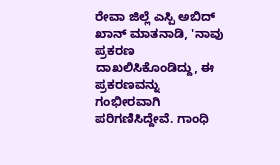ರೇವಾ ಜಿಲ್ಲೆ ಎಸ್ಪಿ ಅಬಿದ್ ಖಾನ್ ಮಾತನಾಡಿ, 'ನಾವು ಪ್ರಕರಣ ದಾಖಲಿಸಿಕೊಂಡಿದ್ದು, ಈ ಪ್ರಕರಣವನ್ನು ಗಂಭೀರವಾಗಿ ಪರಿಗಣಿಸಿದ್ದೇವೆ. ಗಾಂಧಿ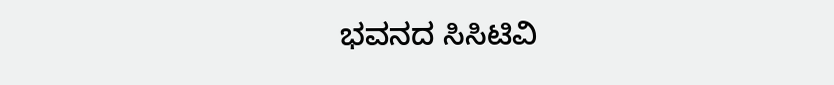ಭವನದ ಸಿಸಿಟಿವಿ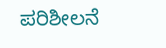ಪರಿಶೀಲನೆ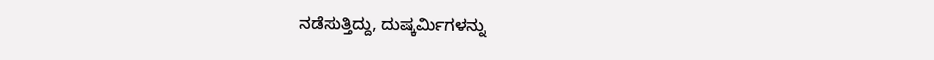ನಡೆಸುತ್ತಿದ್ದು, ದುಷ್ಕರ್ಮಿಗಳನ್ನು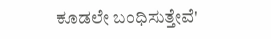ಕೂಡಲೇ ಬಂಧಿಸುತ್ತೇವೆ'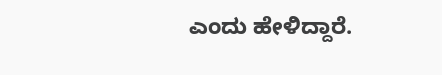ಎಂದು ಹೇಳಿದ್ದಾರೆ.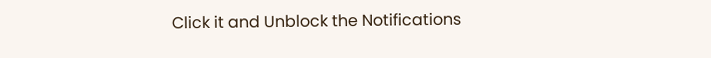Click it and Unblock the Notifications